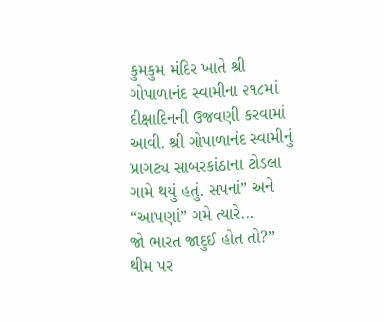કુમકુમ મંદિર ખાતે શ્રી ગોપાળાનંદ સ્વામીના ૨૧૮માં દીક્ષાદિનની ઉજવણી કરવામાં આવી. શ્રી ગોપાળાનંદ સ્વામીનું પ્રાગટ્ય સાબરકાંઠાના ટોડલા ગામે થયું હતું. સપનાં” અને “આપણાં” ગમે ત્યારે...
જો ભારત જાદુઈ હોત તો?” થીમ પર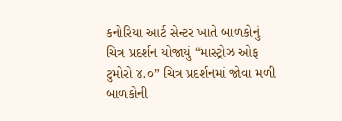કનોરિયા આર્ટ સેન્ટર ખાતે બાળકોનું ચિત્ર પ્રદર્શન યોજાયું “માસ્ટ્રોઝ ઓફ ટુમોરો ૪.૦” ચિત્ર પ્રદર્શનમાં જોવા મળી બાળકોની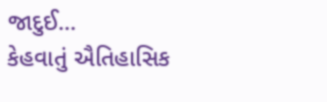જાદુઈ...
કેહવાતું ઐતિહાસિક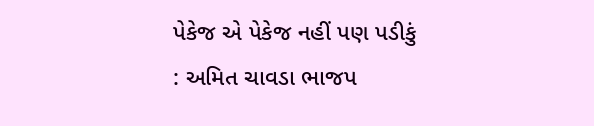પેકેજ એ પેકેજ નહીં પણ પડીકું : અમિત ચાવડા ભાજપ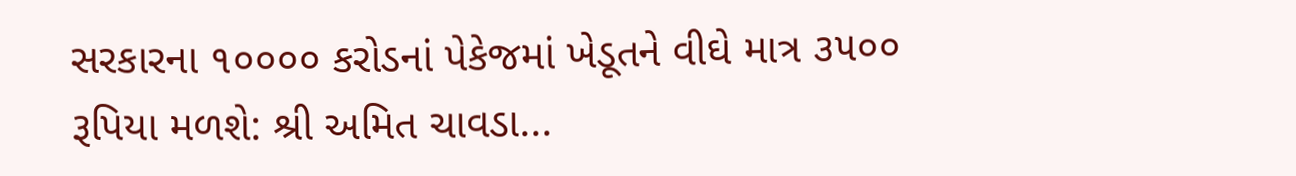સરકારના ૧૦૦૦૦ કરોડનાં પેકેજમાં ખેડૂતને વીઘે માત્ર ૩૫૦૦ રૂપિયા મળશે: શ્રી અમિત ચાવડા...